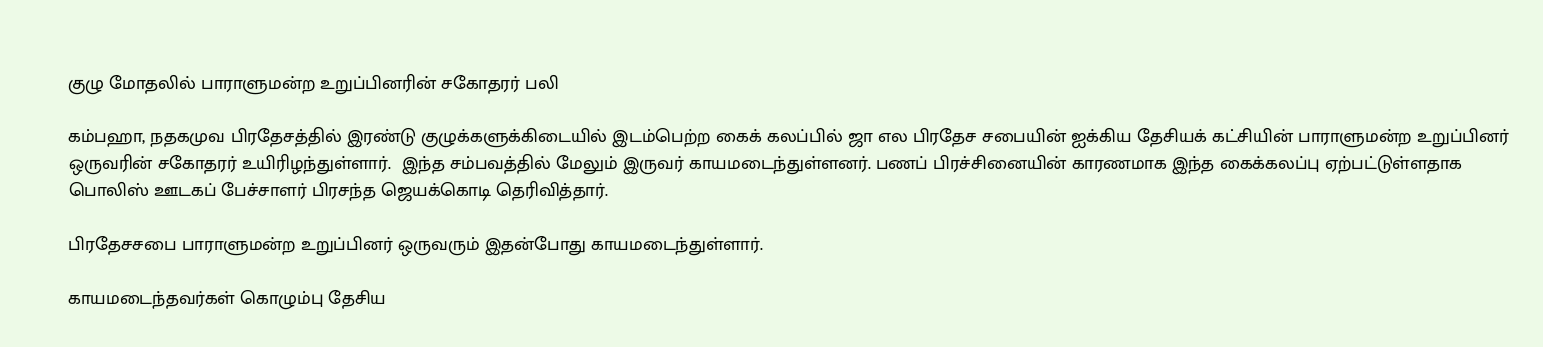குழு மோதலில் பாராளுமன்ற உறுப்பினரின் சகோதரர் பலி

கம்பஹா, நதகமுவ பிரதேசத்தில் இரண்டு குழுக்களுக்கிடையில் இடம்பெற்ற கைக் கலப்பில் ஜா எல பிரதேச சபையின் ஐக்கிய தேசியக் கட்சியின் பாராளுமன்ற உறுப்பினர் ஒருவரின் சகோதரர் உயிரிழந்துள்ளார்.  இந்த சம்பவத்தில் மேலும் இருவர் காயமடைந்துள்ளனர். பணப் பிரச்சினையின் காரணமாக இந்த கைக்கலப்பு ஏற்பட்டுள்ளதாக பொலிஸ் ஊடகப் பேச்சாளர் பிரசந்த ஜெயக்கொடி தெரிவித்தார்.

பிரதேசசபை பாராளுமன்ற உறுப்பினர் ஒருவரும் இதன்போது காயமடைந்துள்ளார்.

காயமடைந்தவர்கள் கொழும்பு தேசிய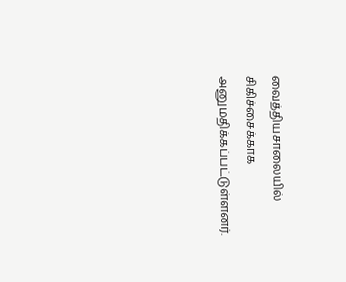வைத்தியசாலையில் சிகிச்சைக்காக அனுமதிக்கப்பட்டுள்ளனர்.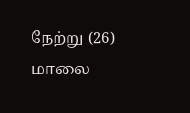நேற்று (26) மாலை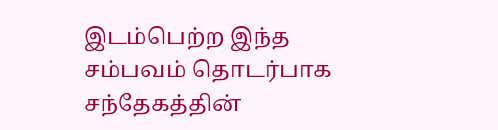இடம்பெற்ற இந்த சம்பவம் தொடர்பாக சந்தேகத்தின்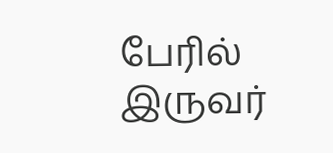பேரில் இருவர்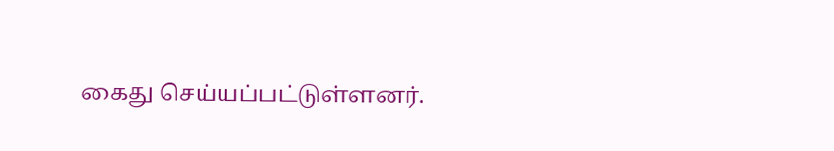கைது செய்யப்பட்டுள்ளனர்.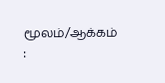மூலம்/ஆக்கம் :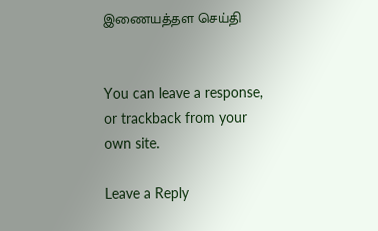இணையத்தள செய்தி


You can leave a response, or trackback from your own site.

Leave a Reply